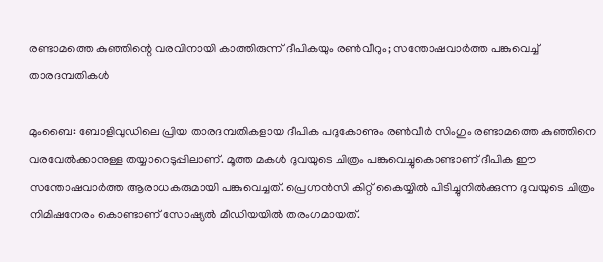രണ്ടാമത്തെ കുഞ്ഞിന്റെ വരവിനായി കാത്തിരുന്ന് ദീപികയും രൺവീറും; സന്തോഷവാർത്ത പങ്കുവെച്ച് താരദമ്പതികൾ

മുംബൈ: ബോളിവുഡിലെ പ്രിയ താരദമ്പതികളായ ദീപിക പദുകോണും രൺവീർ സിംഗും രണ്ടാമത്തെ കുഞ്ഞിനെ വരവേൽക്കാനുള്ള തയ്യാറെടുപ്പിലാണ്. മൂത്ത മകൾ ദുവയുടെ ചിത്രം പങ്കുവെച്ചുകൊണ്ടാണ് ദീപിക ഈ സന്തോഷവാർത്ത ആരാധകരുമായി പങ്കുവെച്ചത്. പ്രെഗ്നൻസി കിറ്റ് കൈയ്യിൽ പിടിച്ചുനിൽക്കുന്ന ദുവയുടെ ചിത്രം നിമിഷനേരം കൊണ്ടാണ് സോഷ്യൽ മീഡിയയിൽ തരംഗമായത്.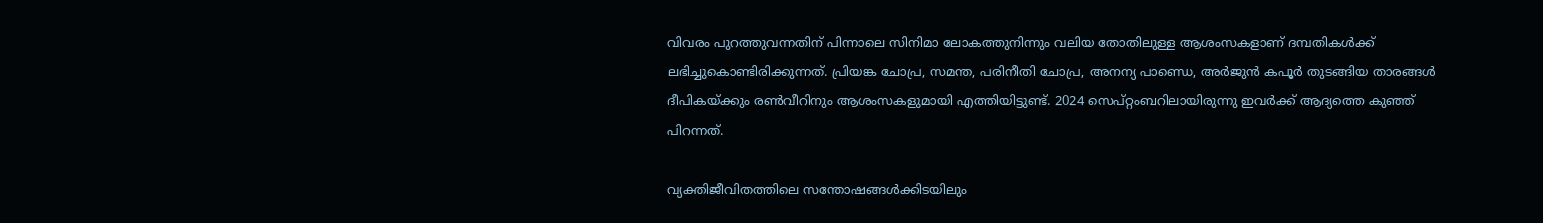വിവരം പുറത്തുവന്നതിന് പിന്നാലെ സിനിമാ ലോകത്തുനിന്നും വലിയ തോതിലുള്ള ആശംസകളാണ് ദമ്പതികൾക്ക് ലഭിച്ചുകൊണ്ടിരിക്കുന്നത്. പ്രിയങ്ക ചോപ്ര, സമന്ത, പരിനീതി ചോപ്ര, അനന്യ പാണ്ഡെ, അർജുൻ കപൂർ തുടങ്ങിയ താരങ്ങൾ ദീപികയ്ക്കും രൺവീറിനും ആശംസകളുമായി എത്തിയിട്ടുണ്ട്. 2024 സെപ്റ്റംബറിലായിരുന്നു ഇവർക്ക് ആദ്യത്തെ കുഞ്ഞ് പിറന്നത്.

വ്യക്തിജീവിതത്തിലെ സന്തോഷങ്ങൾക്കിടയിലും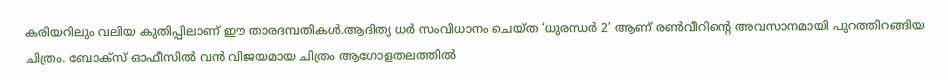കരിയറിലും വലിയ കുതിപ്പിലാണ് ഈ താരദമ്പതികൾ.ആദിത്യ ധർ സംവിധാനം ചെയ്ത ‘ധുരന്ധർ 2’ ആണ് രൺവീറിന്റെ അവസാനമായി പുറത്തിറങ്ങിയ ചിത്രം. ബോക്സ് ഓഫീസിൽ വൻ വിജയമായ ചിത്രം ആഗോളതലത്തിൽ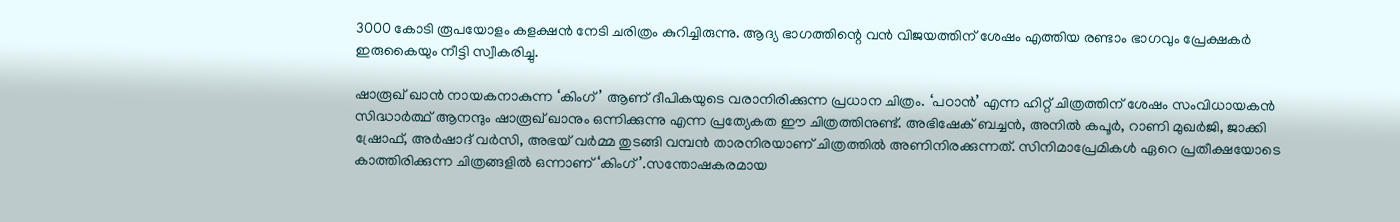3000 കോടി രൂപയോളം കളക്ഷൻ നേടി ചരിത്രം കുറിച്ചിരുന്നു. ആദ്യ ഭാഗത്തിന്റെ വൻ വിജയത്തിന് ശേഷം എത്തിയ രണ്ടാം ഭാഗവും പ്രേക്ഷകർ ഇരുകൈയും നീട്ടി സ്വീകരിച്ചു.

ഷാരൂഖ് ഖാൻ നായകനാകുന്ന ‘കിംഗ്’ ആണ് ദീപികയുടെ വരാനിരിക്കുന്ന പ്രധാന ചിത്രം. ‘പഠാൻ’ എന്ന ഹിറ്റ് ചിത്രത്തിന് ശേഷം സംവിധായകൻ സിദ്ധാർത്ഥ് ആനന്ദും ഷാരൂഖ് ഖാനും ഒന്നിക്കുന്നു എന്ന പ്രത്യേകത ഈ ചിത്രത്തിനുണ്ട്. അഭിഷേക് ബച്ചൻ, അനിൽ കപൂർ, റാണി മുഖർജി, ജാക്കി ഷ്രോഫ്, അർഷാദ് വർസി, അഭയ് വർമ്മ തുടങ്ങി വമ്പൻ താരനിരയാണ് ചിത്രത്തിൽ അണിനിരക്കുന്നത്. സിനിമാപ്രേമികൾ ഏറെ പ്രതീക്ഷയോടെ കാത്തിരിക്കുന്ന ചിത്രങ്ങളിൽ ഒന്നാണ് ‘കിംഗ്’.സന്തോഷകരമായ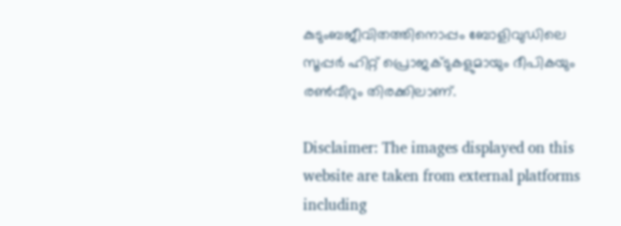കുടുംബജീവിതത്തിനൊപ്പം ബോളിവുഡിലെ സൂപ്പർ ഹിറ്റ് പ്രൊജക്ടുകളുമായും ദീപികയും രൺവീറും തിരക്കിലാണ്.

Disclaimer: The images displayed on this website are taken from external platforms including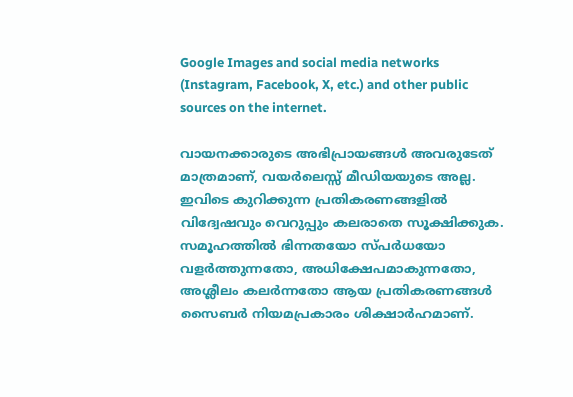Google Images and social media networks (Instagram, Facebook, X, etc.) and other public sources on the internet.

വായനക്കാരുടെ അഭിപ്രായങ്ങള്‍ അവരുടേത് മാത്രമാണ്, വയർലെസ്സ് മീഡിയയുടെ അല്ല. ഇവിടെ കുറിക്കുന്ന പ്രതികരണങ്ങളിൽ വിദ്വേഷവും വെറുപ്പും കലരാതെ സൂക്ഷിക്കുക. സമൂഹത്തിൽ ഭിന്നതയോ സ്‌പർധയോ വളർത്തുന്നതോ, അധിക്ഷേപമാകുന്നതോ, അശ്ലീലം കലർന്നതോ ആയ പ്രതികരണങ്ങൾ സൈബർ നിയമപ്രകാരം ശിക്ഷാർഹമാണ്.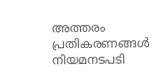അത്തരം പ്രതികരണങ്ങൾ നിയമനടപടി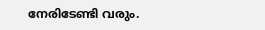നേരിടേണ്ടി വരും.